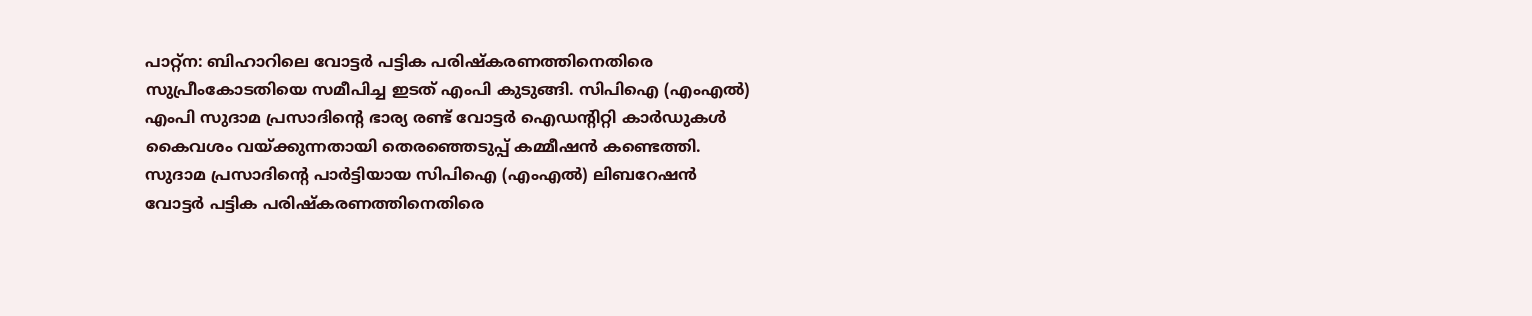പാറ്റ്ന: ബിഹാറിലെ വോട്ടർ പട്ടിക പരിഷ്കരണത്തിനെതിരെ സുപ്രീംകോടതിയെ സമീപിച്ച ഇടത് എംപി കുടുങ്ങി. സിപിഐ (എംഎൽ) എംപി സുദാമ പ്രസാദിന്റെ ഭാര്യ രണ്ട് വോട്ടർ ഐഡന്റിറ്റി കാർഡുകൾ കൈവശം വയ്ക്കുന്നതായി തെരഞ്ഞെടുപ്പ് കമ്മീഷൻ കണ്ടെത്തി.
സുദാമ പ്രസാദിന്റെ പാർട്ടിയായ സിപിഐ (എംഎൽ) ലിബറേഷൻ വോട്ടർ പട്ടിക പരിഷ്കരണത്തിനെതിരെ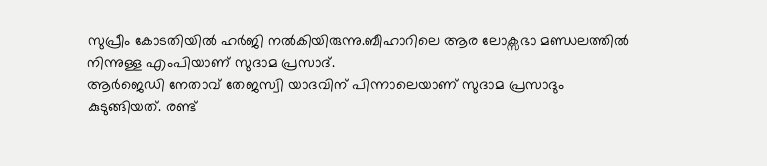സുപ്രീം കോടതിയിൽ ഹർജി നൽകിയിരുന്നു.ബീഹാറിലെ ആര ലോക്സഭാ മണ്ഡലത്തിൽ നിന്നുള്ള എംപിയാണ് സുദാമ പ്രസാദ്.
ആർജെഡി നേതാവ് തേജസ്വി യാദവിന് പിന്നാലെയാണ് സുദാമ പ്രസാദും കുടുങ്ങിയത്. രണ്ട്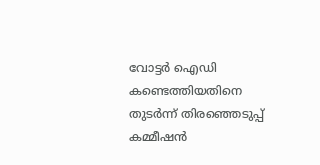വോട്ടർ ഐഡി കണ്ടെത്തിയതിനെ തുടർന്ന് തിരഞ്ഞെടുപ്പ് കമ്മീഷൻ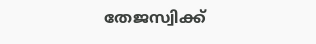തേജസ്വിക്ക്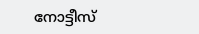നോട്ടീസ്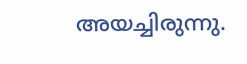അയച്ചിരുന്നു.